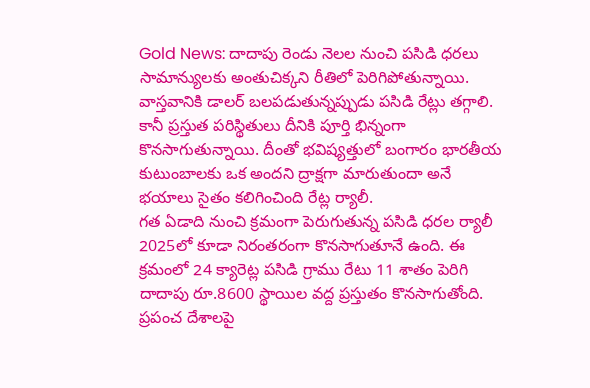Gold News: దాదాపు రెండు నెలల నుంచి పసిడి ధరలు సామాన్యులకు అంతుచిక్కని రీతిలో పెరిగిపోతున్నాయి. వాస్తవానికి డాలర్ బలపడుతున్నప్పుడు పసిడి రేట్లు తగ్గాలి. కానీ ప్రస్తుత పరిస్థితులు దీనికి పూర్తి భిన్నంగా కొనసాగుతున్నాయి. దీంతో భవిష్యత్తులో బంగారం భారతీయ కుటుంబాలకు ఒక అందని ద్రాక్షగా మారుతుందా అనే భయాలు సైతం కలిగించింది రేట్ల ర్యాలీ.
గత ఏడాది నుంచి క్రమంగా పెరుగుతున్న పసిడి ధరల ర్యాలీ 2025లో కూడా నిరంతరంగా కొనసాగుతూనే ఉంది. ఈ క్రమంలో 24 క్యారెట్ల పసిడి గ్రాము రేటు 11 శాతం పెరిగి దాదాపు రూ.8600 స్థాయిల వద్ద ప్రస్తుతం కొనసాగుతోంది. ప్రపంచ దేశాలపై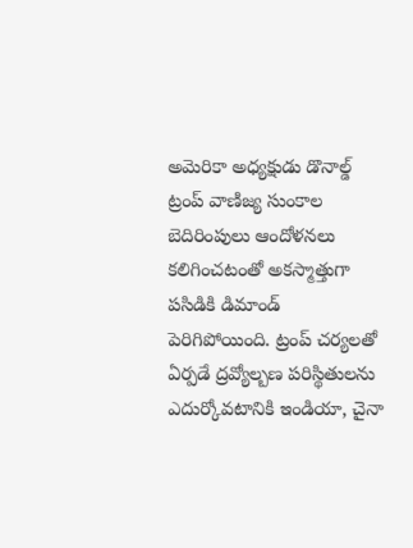అమెరికా అధ్యక్షుడు డొనాల్డ్ ట్రంప్ వాణిజ్య సుంకాల బెదిరింపులు ఆందోళనలు కలిగించటంతో అకస్మాత్తుగా పసిడికి డిమాండ్ పెరిగిపోయింది. ట్రంప్ చర్యలతో ఏర్పడే ద్రవ్యోల్బణ పరిస్థితులను ఎదుర్కోవటానికి ఇండియా, చైనా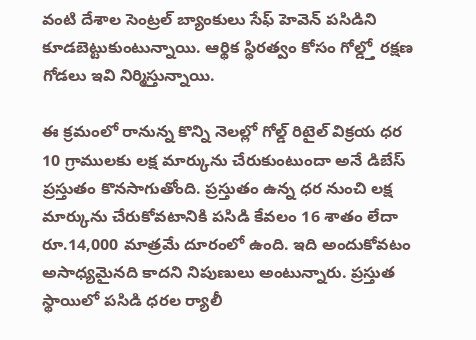వంటి దేశాల సెంట్రల్ బ్యాంకులు సేఫ్ హెవెన్ పసిడిని కూడబెట్టుకుంటున్నాయి. ఆర్థిక స్థిరత్వం కోసం గోల్డ్తో రక్షణ గోడలు ఇవి నిర్మిస్తున్నాయి.

ఈ క్రమంలో రానున్న కొన్ని నెలల్లో గోల్డ్ రిటైల్ విక్రయ ధర 10 గ్రాములకు లక్ష మార్కును చేరుకుంటుందా అనే డిబేస్ ప్రస్తుతం కొనసాగుతోంది. ప్రస్తుతం ఉన్న ధర నుంచి లక్ష మార్కును చేరుకోవటానికి పసిడి కేవలం 16 శాతం లేదా రూ.14,000 మాత్రమే దూరంలో ఉంది. ఇది అందుకోవటం అసాధ్యమైనది కాదని నిపుణులు అంటున్నారు. ప్రస్తుత స్థాయిలో పసిడి ధరల ర్యాలీ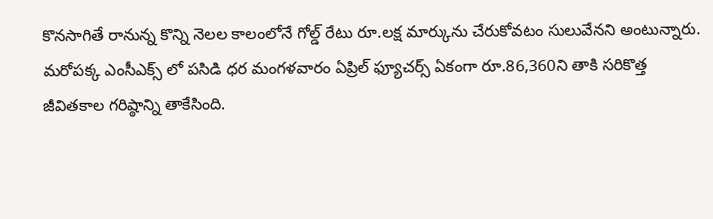కొనసాగితే రానున్న కొన్ని నెలల కాలంలోనే గోల్డ్ రేటు రూ.లక్ష మార్కును చేరుకోవటం సులువేనని అంటున్నారు. మరోపక్క ఎంసీఎక్స్ లో పసిడి ధర మంగళవారం ఏప్రిల్ ఫ్యూచర్స్ ఏకంగా రూ.86,360ని తాకి సరికొత్త జీవితకాల గరిష్ఠాన్ని తాకేసింది.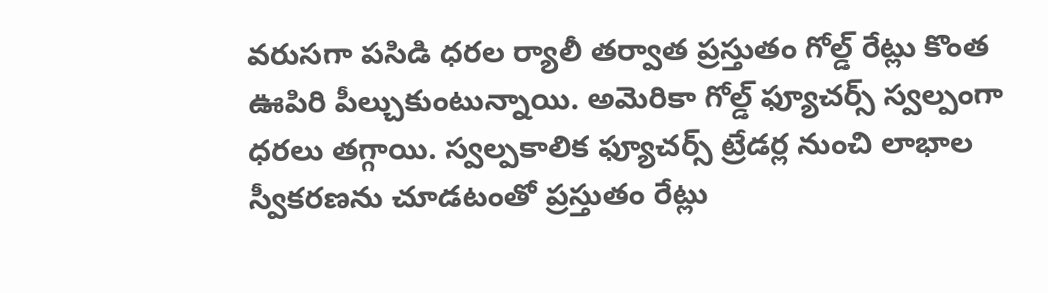వరుసగా పసిడి ధరల ర్యాలీ తర్వాత ప్రస్తుతం గోల్డ్ రేట్లు కొంత ఊపిరి పీల్చుకుంటున్నాయి. అమెరికా గోల్డ్ ఫ్యూచర్స్ స్వల్పంగా ధరలు తగ్గాయి. స్వల్పకాలిక ఫ్యూచర్స్ ట్రేడర్ల నుంచి లాభాల స్వీకరణను చూడటంతో ప్రస్తుతం రేట్లు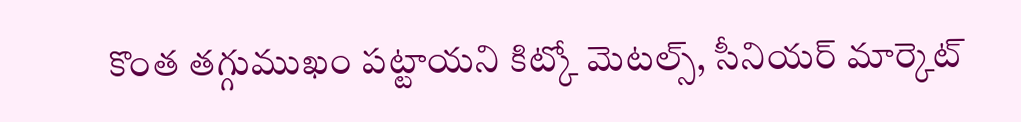కొంత తగ్గుముఖం పట్టాయని కిట్కో మెటల్స్, సీనియర్ మార్కెట్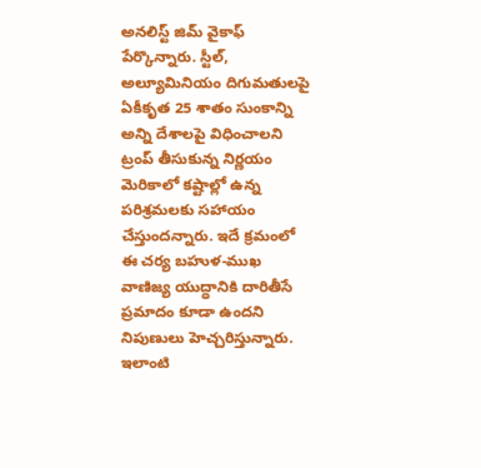అనలిస్ట్ జిమ్ వైకాఫ్ పేర్కొన్నారు. స్టీల్, అల్యూమినియం దిగుమతులపై ఏకీకృత 25 శాతం సుంకాన్ని అన్ని దేశాలపై విధించాలని ట్రంప్ తీసుకున్న నిర్ణయం మెరికాలో కష్టాల్లో ఉన్న పరిశ్రమలకు సహాయం చేస్తుందన్నారు. ఇదే క్రమంలో ఈ చర్య బహుళ-ముఖ వాణిజ్య యుద్ధానికి దారితీసే ప్రమాదం కూడా ఉందని నిపుణులు హెచ్చరిస్తున్నారు.
ఇలాంటి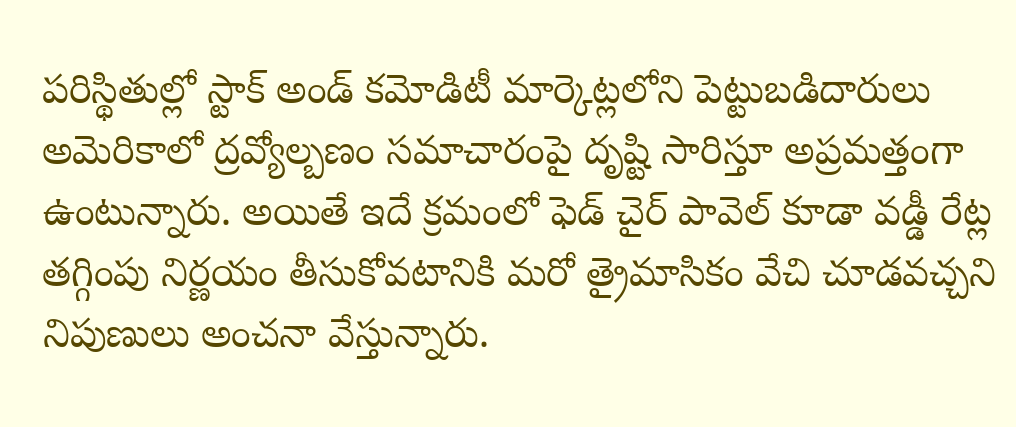పరిస్థితుల్లో స్టాక్ అండ్ కమోడిటీ మార్కెట్లలోని పెట్టుబడిదారులు అమెరికాలో ద్రవ్యోల్బణం సమాచారంపై దృష్టి సారిస్తూ అప్రమత్తంగా ఉంటున్నారు. అయితే ఇదే క్రమంలో ఫెడ్ చైర్ పావెల్ కూడా వడ్డీ రేట్ల తగ్గింపు నిర్ణయం తీసుకోవటానికి మరో త్రైమాసికం వేచి చూడవచ్చని నిపుణులు అంచనా వేస్తున్నారు.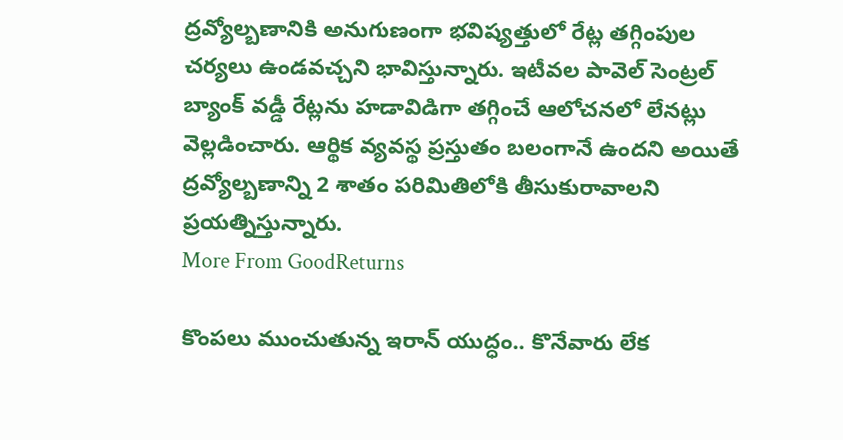ద్రవ్యోల్బణానికి అనుగుణంగా భవిష్యత్తులో రేట్ల తగ్గింపుల చర్యలు ఉండవచ్చని భావిస్తున్నారు. ఇటీవల పావెల్ సెంట్రల్ బ్యాంక్ వడ్డీ రేట్లను హడావిడిగా తగ్గించే ఆలోచనలో లేనట్లు వెల్లడించారు. ఆర్థిక వ్యవస్థ ప్రస్తుతం బలంగానే ఉందని అయితే ద్రవ్యోల్బణాన్ని 2 శాతం పరిమితిలోకి తీసుకురావాలని ప్రయత్నిస్తున్నారు.
More From GoodReturns

కొంపలు ముంచుతున్న ఇరాన్ యుద్ధం.. కొనేవారు లేక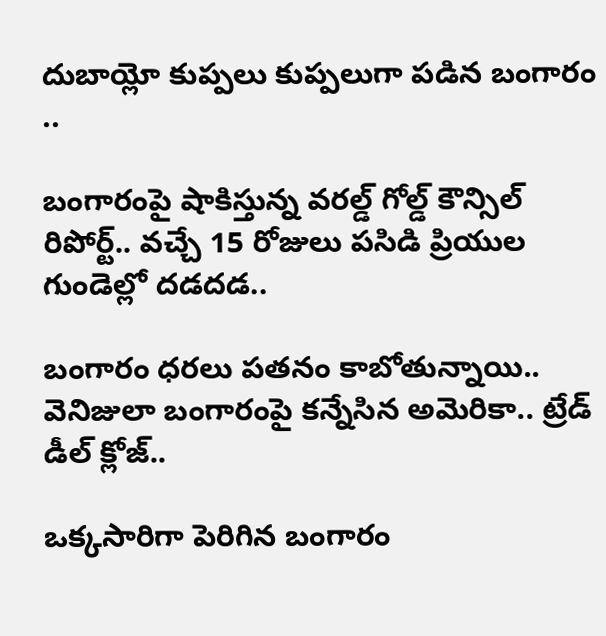దుబాయ్లో కుప్పలు కుప్పలుగా పడిన బంగారం ..

బంగారంపై షాకిస్తున్న వరల్డ్ గోల్డ్ కౌన్సిల్ రిపోర్ట్.. వచ్చే 15 రోజులు పసిడి ప్రియుల గుండెల్లో దడదడ..

బంగారం ధరలు పతనం కాబోతున్నాయి.. వెనిజులా బంగారంపై కన్నేసిన అమెరికా.. ట్రేడ్ డీల్ క్లోజ్..

ఒక్కసారిగా పెరిగిన బంగారం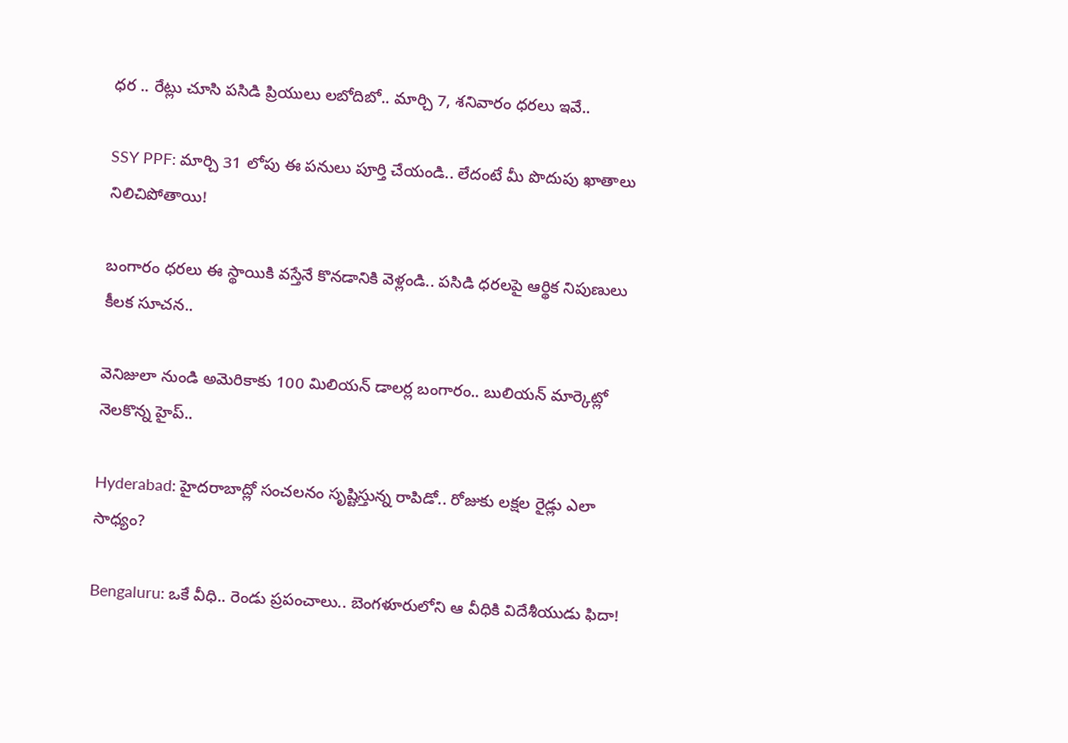ధర .. రేట్లు చూసి పసిడి ప్రియులు లబోదిబో.. మార్చి 7, శనివారం ధరలు ఇవే..

SSY PPF: మార్చి 31 లోపు ఈ పనులు పూర్తి చేయండి.. లేదంటే మీ పొదుపు ఖాతాలు నిలిచిపోతాయి!

బంగారం ధరలు ఈ స్థాయికి వస్తేనే కొనడానికి వెళ్లండి.. పసిడి ధరలపై ఆర్థిక నిపుణులు కీలక సూచన..

వెనిజులా నుండి అమెరికాకు 100 మిలియన్ డాలర్ల బంగారం.. బులియన్ మార్కెట్లో నెలకొన్న హైప్..

Hyderabad: హైదరాబాద్లో సంచలనం సృష్టిస్తున్న రాపిడో.. రోజుకు లక్షల రైడ్లు ఎలా సాధ్యం?

Bengaluru: ఒకే వీధి.. రెండు ప్రపంచాలు.. బెంగళూరులోని ఆ వీధికి విదేశీయుడు ఫిదా!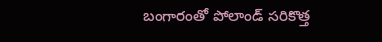బంగారంతో పోలాండ్ సరికొత్త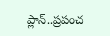ప్లాన్..ప్రపంచ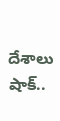దేశాలు షాక్..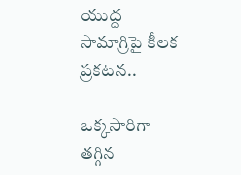యుద్ద సామాగ్రిపై కీలక ప్రకటన..

ఒక్కసారిగా తగ్గిన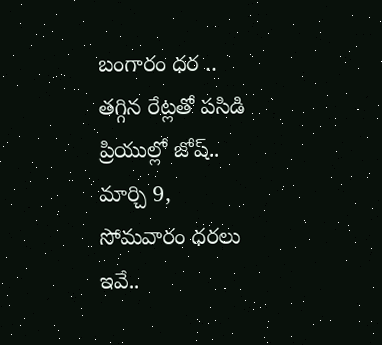బంగారం ధర .. తగ్గిన రేట్లతో పసిడి ప్రియుల్లో జోష్.. మార్చి 9, సోమవారం ధరలు ఇవే..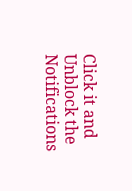Click it and Unblock the Notifications